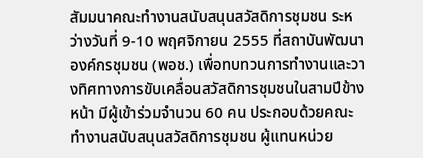สัมมนาคณะทำงานสนับสนุนสวัสดิการชุมชน ระหว่างวันที่ 9-10 พฤศจิกายน 2555 ที่สถาบันพัฒนาองค์กรชุมชน (พอช.) เพื่อทบทวนการทำงานและวางทิศทางการขับเคลื่อนสวัสดิการชุมชนในสามปีข้างหน้า มีผู้เข้าร่วมจำนวน 60 คน ประกอบด้วยคณะทำงานสนับสนุนสวัสดิการชุมชน ผู้แทนหน่วย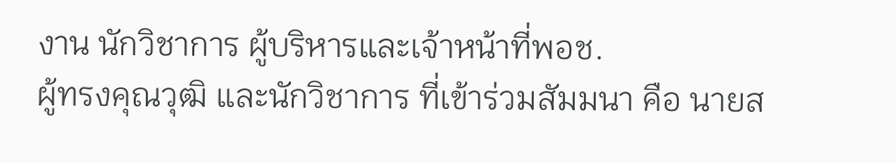งาน นักวิชาการ ผู้บริหารและเจ้าหน้าที่พอช.
ผู้ทรงคุณวุฒิ และนักวิชาการ ที่เข้าร่วมสัมมนา คือ นายส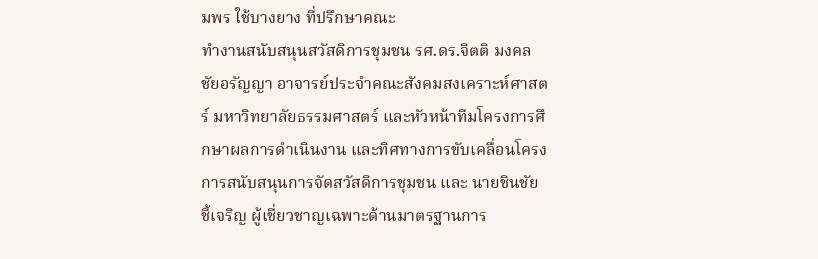มพร ใช้บางยาง ที่ปรึกษาคณะ
ทำงานสนับสนุนสวัสดิการชุมชน รศ.ดร.จิตติ มงคลชัยอรัญญา อาจารย์ประจำคณะสังคมสงเคราะห์ศาสตร์ มหาวิทยาลัยธรรมศาสตร์ และหัวหน้าทีมโครงการศึกษาผลการดำเนินงาน และทิศทางการขับเคลื่อนโครงการสนับสนุนการจัดสวัสดิการชุมชน และ นายชินชัย ชี้เจริญ ผู้เชี่ยวชาญเฉพาะด้านมาตรฐานการ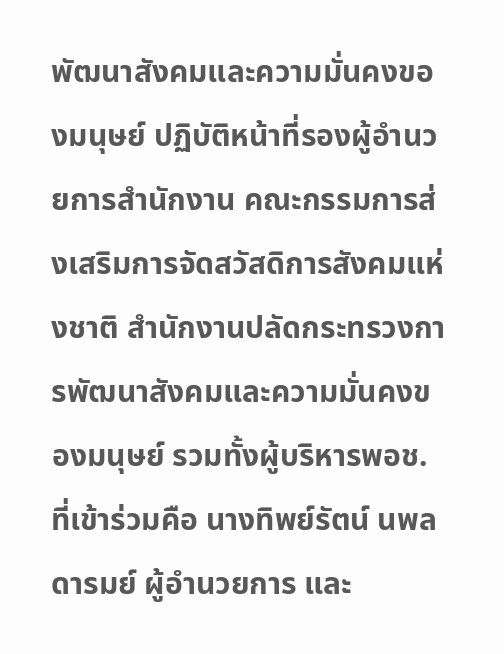พัฒนาสังคมและความมั่นคงของมนุษย์ ปฏิบัติหน้าที่รองผู้อำนวยการสำนักงาน คณะกรรมการส่งเสริมการจัดสวัสดิการสังคมแห่งชาติ สำนักงานปลัดกระทรวงการพัฒนาสังคมและความมั่นคงของมนุษย์ รวมทั้งผู้บริหารพอช. ที่เข้าร่วมคือ นางทิพย์รัตน์ นพลดารมย์ ผู้อำนวยการ และ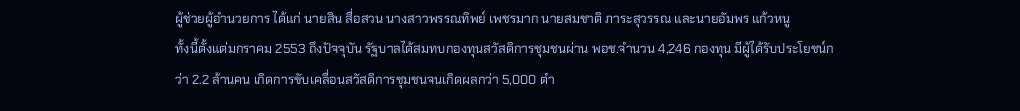ผู้ช่วยผู้อำนวยการ ได้แก่ นายสิน สื่อสวน นางสาวพรรณทิพย์ เพชรมาก นายสมชาติ ภาระสุวรรณ และนายอัมพร แก้วหนู
ทั้งนี้ตั้งแต่มกราคม 2553 ถึงปัจจุบัน รัฐบาลได้สมทบกองทุนสวัสดิการชุมชนผ่าน พอช.จำนวน 4,246 กองทุน มีผู้ได้รับประโยชน์กว่า 2.2 ล้านคน เกิดการขับเคลื่อนสวัสดิการชุมชนจนเกิดผลกว่า 5,000 ตำ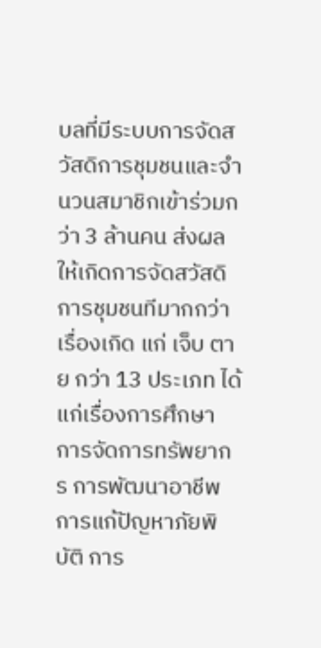บลที่มีระบบการจัดสวัสดิการชุมชนและจำนวนสมาชิกเข้าร่วมกว่า 3 ล้านคน ส่งผลให้เกิดการจัดสวัสดิการชุมชนทีมากกว่าเรื่องเกิด แก่ เจ็บ ตาย กว่า 13 ประเภท ได้แก่เรื่องการศึกษา การจัดการทรัพยากร การพัฒนาอาชีพ การแก้ปัญหาภัยพิบัติ การ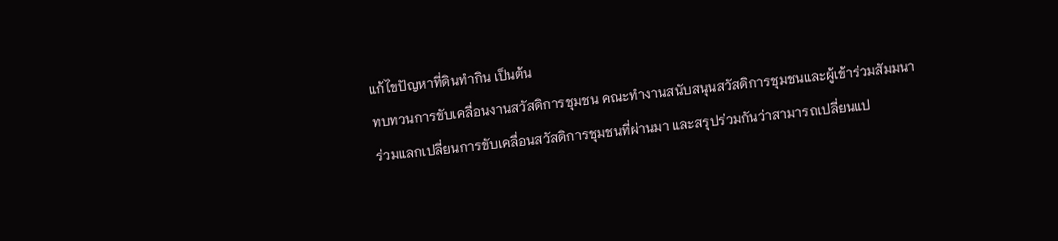แก้ไขปัญหาที่ดินทำกิน เป็นต้น
ทบทวนการขับเคลื่อนงานสวัสดิการชุมชน คณะทำงานสนับสนุนสวัสดิการชุมชนและผู้เข้าร่วมสัมมนา
ร่วมแลกเปลี่ยนการขับเคลื่อนสวัสดิการชุมชนที่ผ่านมา และสรุปร่วมกันว่าสามารถเปลี่ยนแป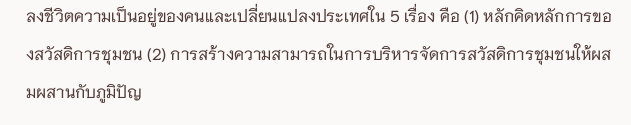ลงชีวิตความเป็นอยู่ของคนและเปลี่ยนแปลงประเทศใน 5 เรื่อง คือ (1) หลักคิดหลักการของสวัสดิการชุมชน (2) การสร้างความสามารถในการบริหารจัดการสวัสดิการชุมชนให้ผสมผสานกับภูมิปัญ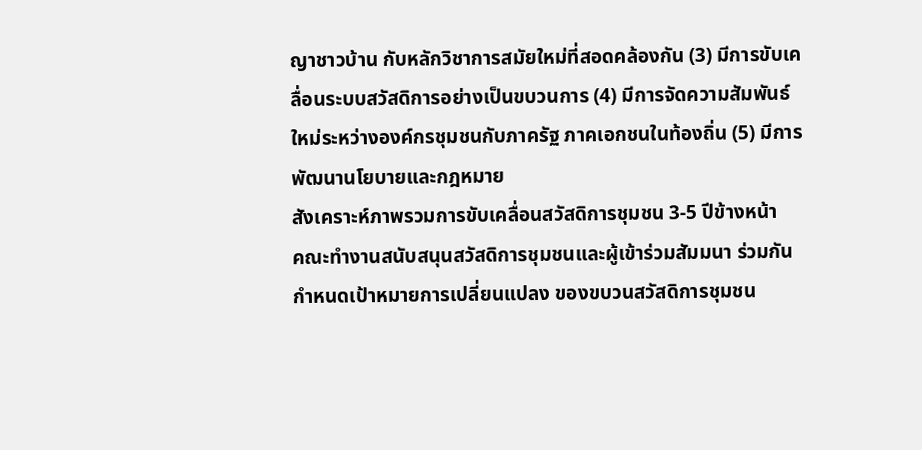ญาชาวบ้าน กับหลักวิชาการสมัยใหม่ที่สอดคล้องกัน (3) มีการขับเคลื่อนระบบสวัสดิการอย่างเป็นขบวนการ (4) มีการจัดความสัมพันธ์ใหม่ระหว่างองค์กรชุมชนกับภาครัฐ ภาคเอกชนในท้องถิ่น (5) มีการพัฒนานโยบายและกฎหมาย
สังเคราะห์ภาพรวมการขับเคลื่อนสวัสดิการชุมชน 3-5 ปีข้างหน้า
คณะทำงานสนับสนุนสวัสดิการชุมชนและผู้เข้าร่วมสัมมนา ร่วมกันกำหนดเป้าหมายการเปลี่ยนแปลง ของขบวนสวัสดิการชุมชน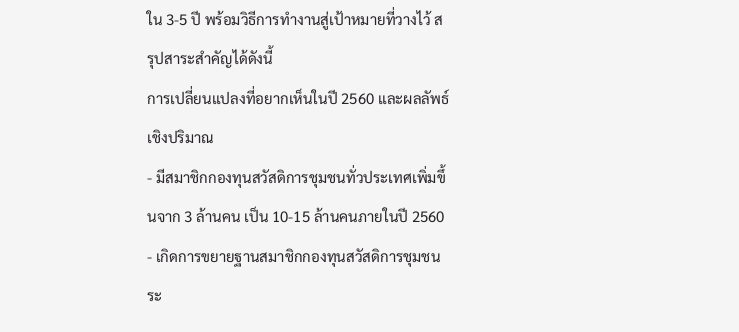ใน 3-5 ปี พร้อมวิธีการทำงานสู่เป้าหมายที่วางไว้ สรุปสาระสำคัญได้ดังนี้
การเปลี่ยนแปลงที่อยากเห็นในปี 2560 และผลลัพธ์เชิงปริมาณ
- มีสมาชิกกองทุนสวัสดิการชุมชนทั่วประเทศเพิ่มขึ้นจาก 3 ล้านคน เป็น 10-15 ล้านคนภายในปี 2560
- เกิดการขยายฐานสมาชิกกองทุนสวัสดิการชุมชนระ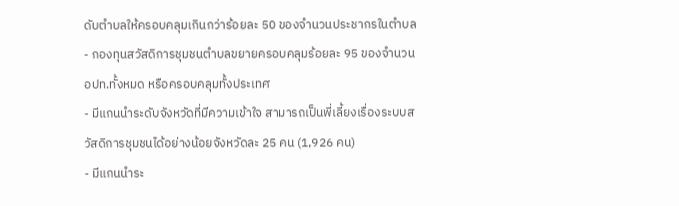ดับตำบลให้ครอบคลุมเกินกว่าร้อยละ 50 ของจำนวนประชากรในตำบล
- กองทุนสวัสดิการชุมชนตำบลขยายครอบคลุมร้อยละ 95 ของจำนวน อปท.ทั้งหมด หรือครอบคลุมทั้งประเทศ
- มีแกนนำระดับจังหวัดที่มีความเข้าใจ สามารถเป็นพี่เลี้ยงเรื่องระบบสวัสดิการชุมชนได้อย่างน้อยจังหวัดละ 25 คน (1,926 คน)
- มีแกนนำระ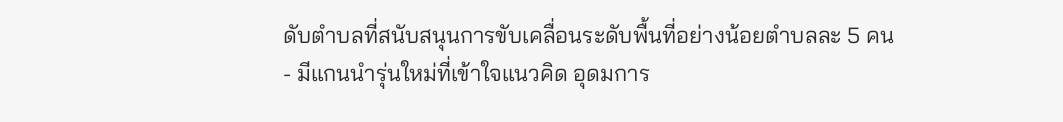ดับตำบลที่สนับสนุนการขับเคลื่อนระดับพื้นที่อย่างน้อยตำบลละ 5 คน
- มีแกนนำรุ่นใหม่ที่เข้าใจแนวคิด อุดมการ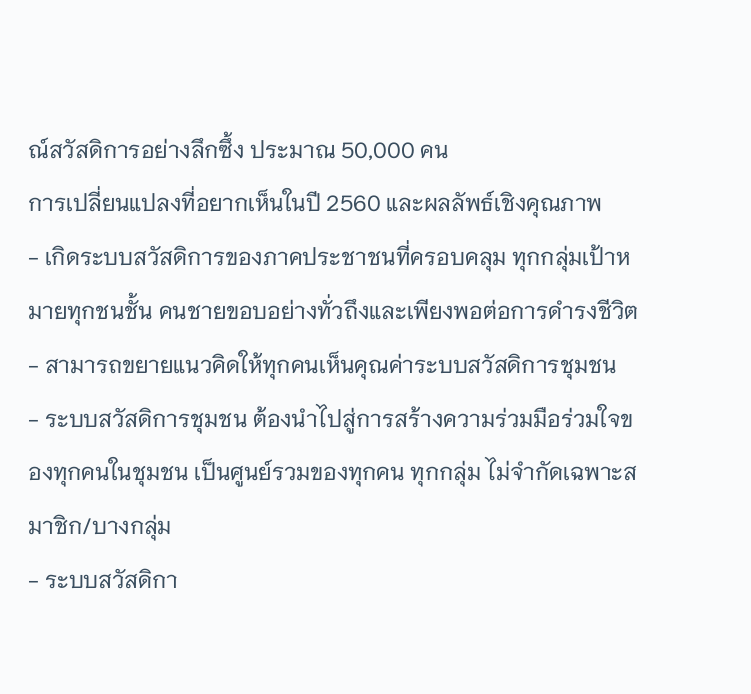ณ์สวัสดิการอย่างลึกซึ้ง ประมาณ 50,000 คน
การเปลี่ยนแปลงที่อยากเห็นในปี 2560 และผลลัพธ์เชิงคุณภาพ
- เกิดระบบสวัสดิการของภาคประชาชนที่ครอบคลุม ทุกกลุ่มเป้าหมายทุกชนชั้น คนชายขอบอย่างทั่วถึงและเพียงพอต่อการดำรงชีวิต
- สามารถขยายแนวคิดให้ทุกคนเห็นคุณค่าระบบสวัสดิการชุมชน
- ระบบสวัสดิการชุมชน ต้องนำไปสู่การสร้างความร่วมมือร่วมใจของทุกคนในชุมชน เป็นศูนย์รวมของทุกคน ทุกกลุ่ม ไม่จำกัดเฉพาะสมาชิก/บางกลุ่ม
- ระบบสวัสดิกา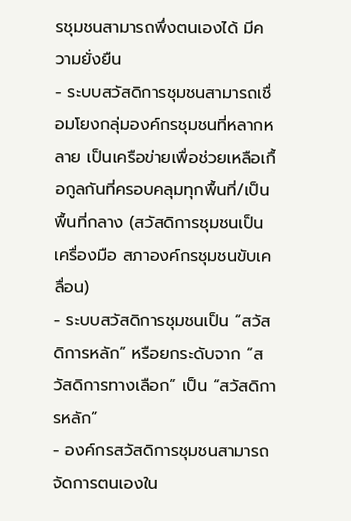รชุมชนสามารถพึ่งตนเองได้ มีความยั่งยืน
- ระบบสวัสดิการชุมชนสามารถเชื่อมโยงกลุ่มองค์กรชุมชนที่หลากหลาย เป็นเครือข่ายเพื่อช่วยเหลือเกื้อกูลกันที่ครอบคลุมทุกพื้นที่/เป็นพื้นที่กลาง (สวัสดิการชุมชนเป็นเครื่องมือ สภาองค์กรชุมชนขับเคลื่อน)
- ระบบสวัสดิการชุมชนเป็น “สวัสดิการหลัก” หรือยกระดับจาก “สวัสดิการทางเลือก” เป็น “สวัสดิการหลัก”
- องค์กรสวัสดิการชุมชนสามารถจัดการตนเองใน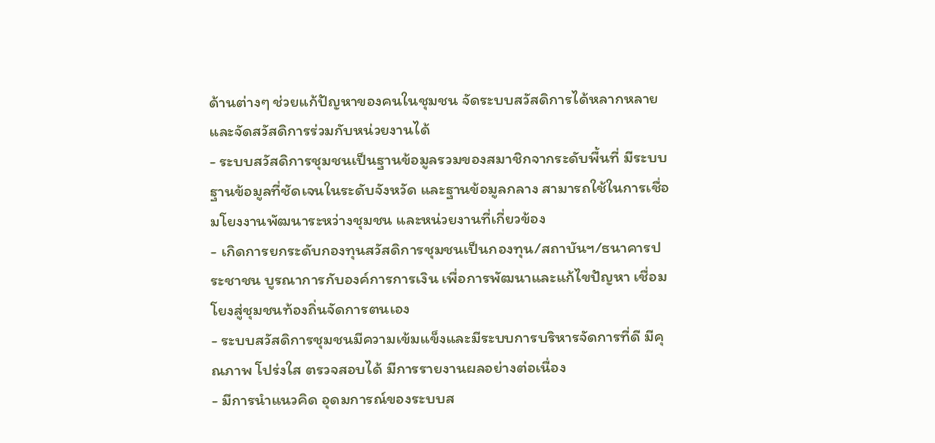ด้านต่างๆ ช่วยแก้ปัญหาของคนในชุมชน จัดระบบสวัสดิการได้หลากหลาย และจัดสวัสดิการร่วมกับหน่วยงานได้
- ระบบสวัสดิการชุมชนเป็นฐานข้อมูลรวมของสมาชิกจากระดับพื้นที่ มีระบบฐานข้อมูลที่ชัดเจนในระดับจังหวัด และฐานข้อมูลกลาง สามารถใช้ในการเชื่อมโยงงานพัฒนาระหว่างชุมชน และหน่วยงานที่เกี่ยวข้อง
- เกิดการยกระดับกองทุนสวัสดิการชุมชนเป็นกองทุน/สถาบันฯ/ธนาคารประชาชน บูรณาการกับองค์การการเงิน เพื่อการพัฒนาและแก้ไขปัญหา เชื่อมโยงสู่ชุมชนท้องถิ่นจัดการตนเอง
- ระบบสวัสดิการชุมชนมีความเข้มแข็งและมีระบบการบริหารจัดการที่ดี มีคุณภาพ โปร่งใส ตรวจสอบได้ มีการรายงานผลอย่างต่อเนื่อง
- มีการนำแนวคิด อุดมการณ์ของระบบส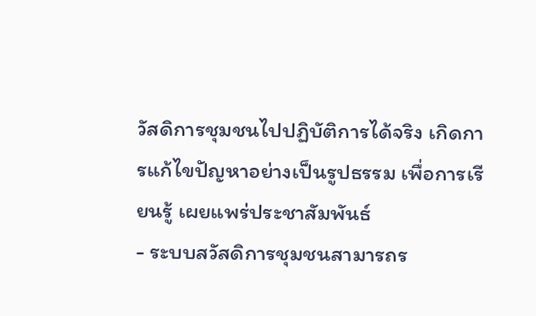วัสดิการชุมชนไปปฏิบัติการได้จริง เกิดการแก้ไขปัญหาอย่างเป็นรูปธรรม เพื่อการเรียนรู้ เผยแพร่ประชาสัมพันธ์
- ระบบสวัสดิการชุมชนสามารถร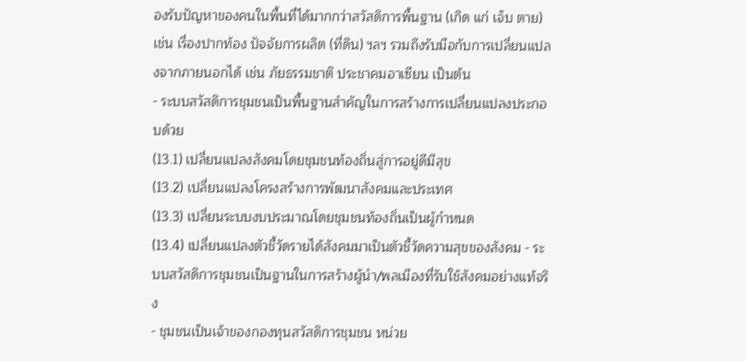องรับปัญหาของคนในพื้นที่ได้มากกว่าสวัสดิการพื้นฐาน (เกิด แก่ เจ็บ ตาย) เช่น เรื่องปากท้อง ปัจจัยการผลิต (ที่ดิน) ฯลฯ รวมถึงรับมือกับการเปลี่ยนแปลงจากภายนอกได้ เช่น ภัยธรรมชาติ ประชาคมอาเซียน เป็นต้น
- ระบบสวัสดิการชุมชนเป็นพื้นฐานสำคัญในการสร้างการเปลี่ยนแปลงประกอบด้วย
(13.1) เปลี่ยนแปลงสังคมโดยชุมชนท้องถิ่นสู่การอยู่ดีมีสุข
(13.2) เปลี่ยนแปลงโครงสร้างการพัฒนาสังคมและประเทศ
(13.3) เปลี่ยนระบบงบประมาณโดยชุมชนท้องถิ่นเป็นผู้กำหนด
(13.4) เปลี่ยนแปลงตัวชี้วัดรายได้สังคมมาเป็นตัวชี้วัดความสุขของสังคม - ระบบสวัสดิการชุมชนเป็นฐานในการสร้างผู้นำ/พลเมืองที่รับใช้สังคมอย่างแท้จริง
- ชุมชนเป็นเจ้าของกองทุนสวัสดิการชุมชน หน่วย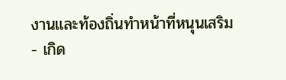งานและท้องถิ่นทำหน้าที่หนุนเสริม
- เกิด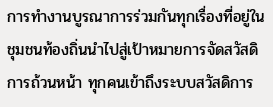การทำงานบูรณาการร่วมกันทุกเรื่องที่อยู่ในชุมชนท้องถิ่นนำไปสู่เป้าหมายการจัดสวัสดิการถ้วนหน้า ทุกคนเข้าถึงระบบสวัสดิการ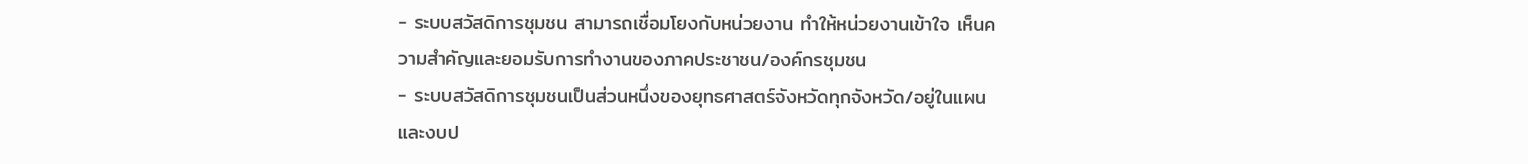- ระบบสวัสดิการชุมชน สามารถเชื่อมโยงกับหน่วยงาน ทำให้หน่วยงานเข้าใจ เห็นความสำคัญและยอมรับการทำงานของภาคประชาชน/องค์กรชุมชน
- ระบบสวัสดิการชุมชนเป็นส่วนหนึ่งของยุทธศาสตร์จังหวัดทุกจังหวัด/อยู่ในแผนและงบป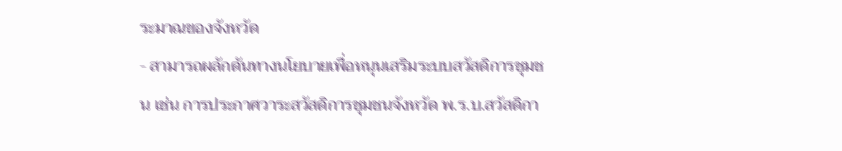ระมาณของจังหวัด
- สามารถผลักดันทางนโยบายเพื่อหนุนเสริมระบบสวัสดิการชุมชน เช่น การประกาศวาระสวัสดิการชุมชนจังหวัด พ.ร.บ.สวัสดิกา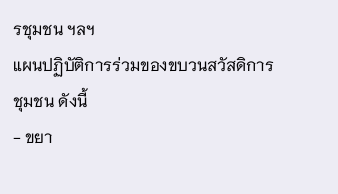รชุมชน ฯลฯ
แผนปฏิบัติการร่วมของขบวนสวัสดิการชุมชน ดังนี้
- ขยา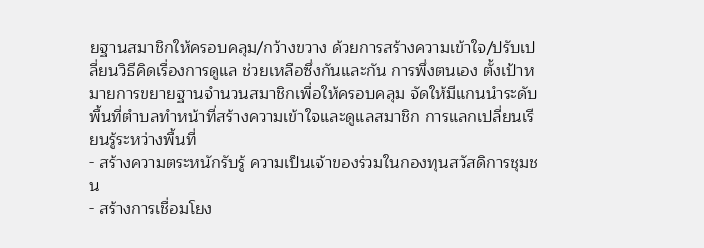ยฐานสมาชิกให้ครอบคลุม/กว้างขวาง ด้วยการสร้างความเข้าใจ/ปรับเปลี่ยนวิธีคิดเรื่องการดูแล ช่วยเหลือซึ่งกันและกัน การพึ่งตนเอง ตั้งเป้าหมายการขยายฐานจำนวนสมาชิกเพื่อให้ครอบคลุม จัดให้มีแกนนำระดับพื้นที่ตำบลทำหน้าที่สร้างความเข้าใจและดูแลสมาชิก การแลกเปลี่ยนเรียนรู้ระหว่างพื้นที่
- สร้างความตระหนักรับรู้ ความเป็นเจ้าของร่วมในกองทุนสวัสดิการชุมชน
- สร้างการเชื่อมโยง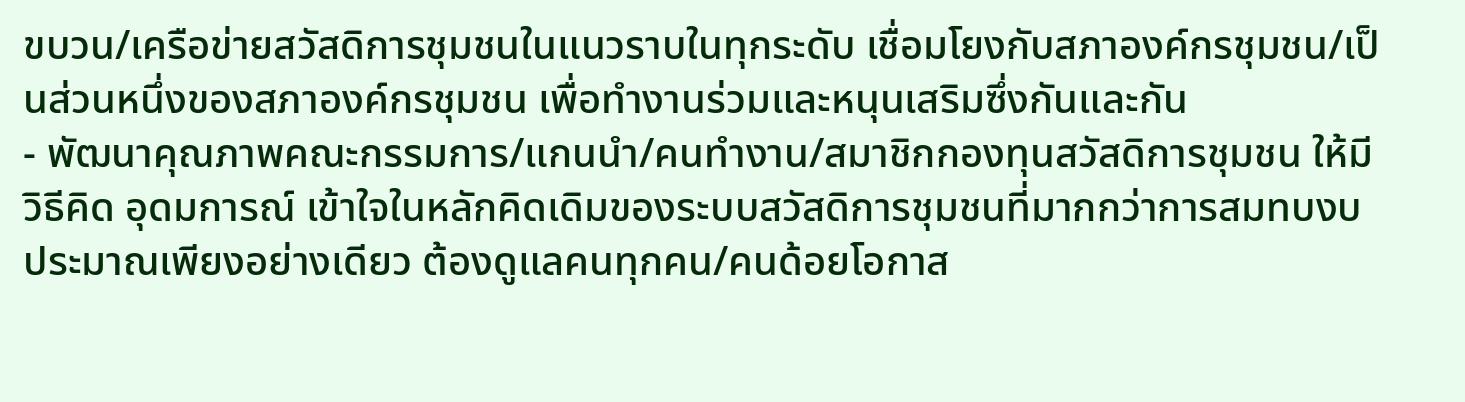ขบวน/เครือข่ายสวัสดิการชุมชนในแนวราบในทุกระดับ เชื่อมโยงกับสภาองค์กรชุมชน/เป็นส่วนหนึ่งของสภาองค์กรชุมชน เพื่อทำงานร่วมและหนุนเสริมซึ่งกันและกัน
- พัฒนาคุณภาพคณะกรรมการ/แกนนำ/คนทำงาน/สมาชิกกองทุนสวัสดิการชุมชน ให้มีวิธีคิด อุดมการณ์ เข้าใจในหลักคิดเดิมของระบบสวัสดิการชุมชนที่มากกว่าการสมทบงบประมาณเพียงอย่างเดียว ต้องดูแลคนทุกคน/คนด้อยโอกาส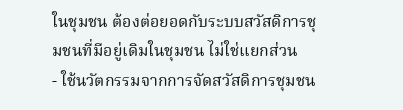ในชุมชน ต้องต่อยอดกับระบบสวัสดิการชุมชนที่มีอยู่เดิมในชุมชน ไม่ใช่แยกส่วน
- ใช้นวัตกรรมจากการจัดสวัสดิการชุมชน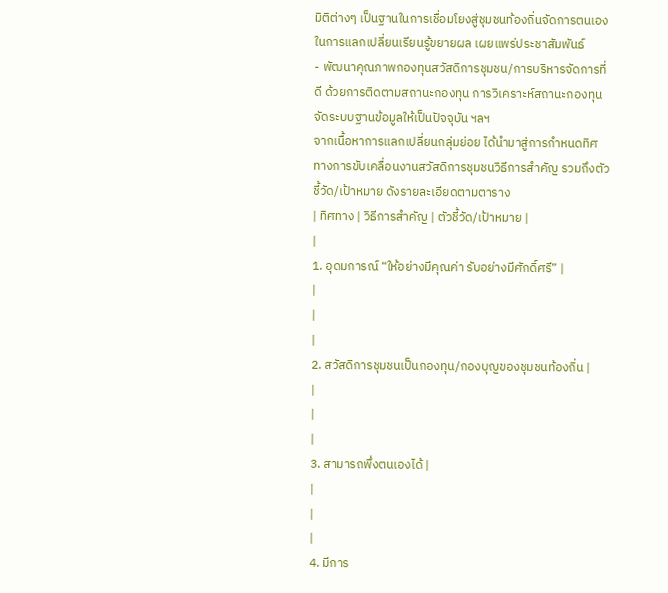มิติต่างๆ เป็นฐานในการเชื่อมโยงสู่ชุมชนท้องถิ่นจัดการตนเอง ในการแลกเปลี่ยนเรียนรู้ขยายผล เผยแพร่ประชาสัมพันธ์
- พัฒนาคุณภาพกองทุนสวัสดิการชุมชน/การบริหารจัดการที่ดี ด้วยการติดตามสถานะกองทุน การวิเคราะห์สถานะกองทุน จัดระบบฐานข้อมูลให้เป็นปัจจุบัน ฯลฯ
จากเนื้อหาการแลกเปลี่ยนกลุ่มย่อย ได้นำมาสู่การกำหนดทิศทางการขับเคลื่อนงานสวัสดิการชุมชนวิธีการสำคัญ รวมถึงตัวชี้วัด/เป้าหมาย ดังรายละเอียดตามตาราง
| ทิศทาง | วิธีการสำคัญ | ตัวชี้วัด/เป้าหมาย |
|
1. อุดมการณ์ “ให้อย่างมีคุณค่า รับอย่างมีศักดิ์ศรี” |
|
|
|
2. สวัสดิการชุมชนเป็นกองทุน/กองบุญของชุมชนท้องถิ่น |
|
|
|
3. สามารถพึ่งตนเองได้ |
|
|
|
4. มีการ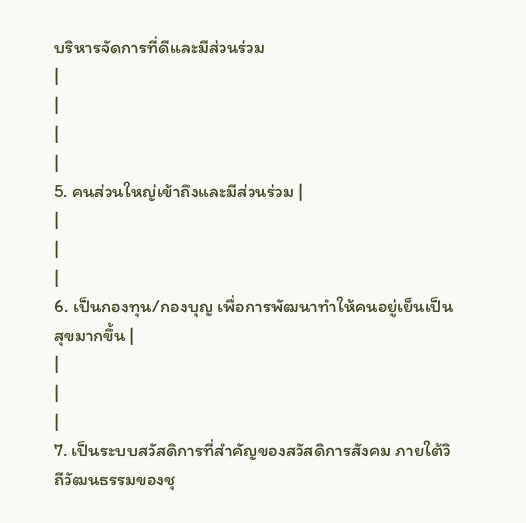บริหารจัดการที่ดีและมีส่วนร่วม
|
|
|
|
5. คนส่วนใหญ่เข้าถึงและมีส่วนร่วม |
|
|
|
6. เป็นกองทุน/กองบุญ เพื่อการพัฒนาทำให้คนอยู่เย็นเป็นสุขมากขึ้น |
|
|
|
7. เป็นระบบสวัสดิการที่สำคัญของสวัสดิการสังคม ภายใต้วิถีวัฒนธรรมของชุ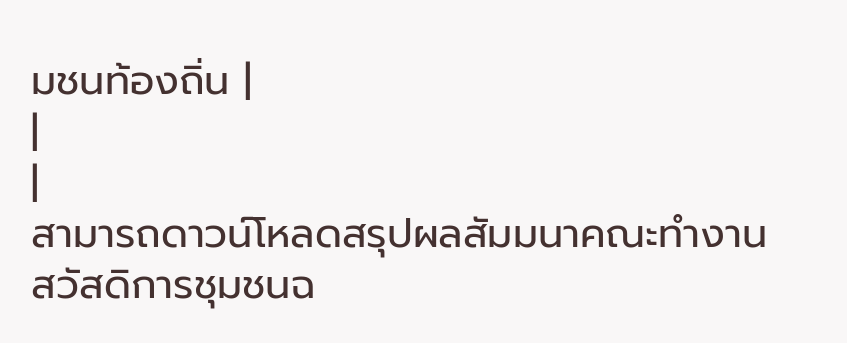มชนท้องถิ่น |
|
|
สามารถดาวน์โหลดสรุปผลสัมมนาคณะทำงานสวัสดิการชุมชนฉ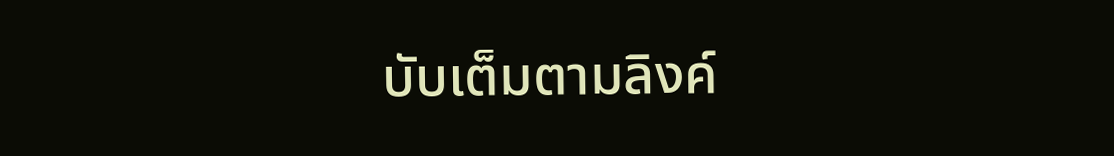บับเต็มตามลิงค์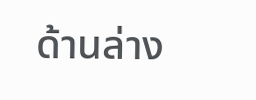ด้านล่าง